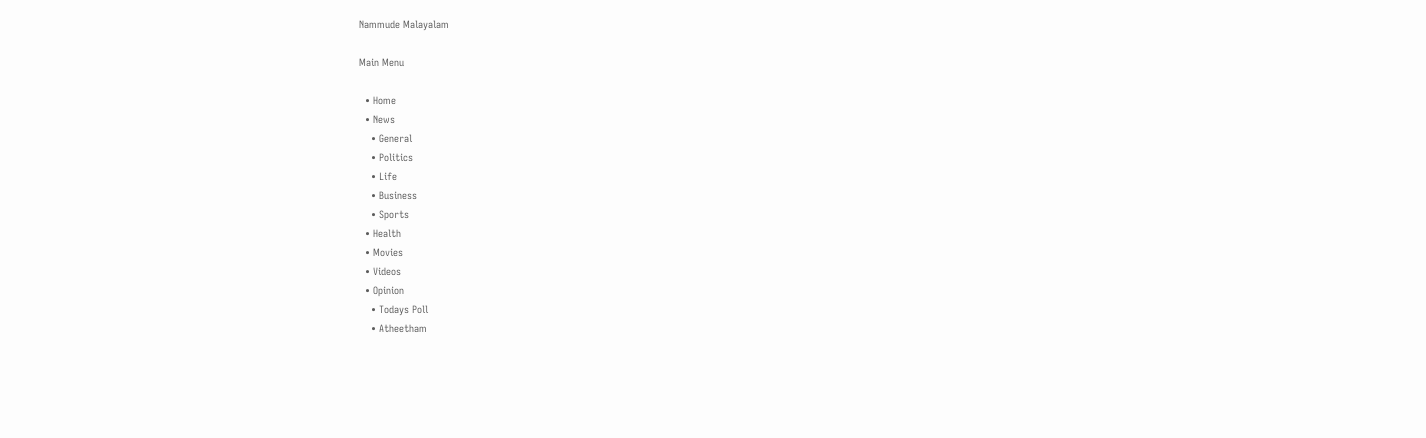Nammude Malayalam

Main Menu

  • Home
  • News
    • General
    • Politics
    • Life
    • Business
    • Sports
  • Health
  • Movies
  • Videos
  • Opinion
    • Todays Poll
    • Atheetham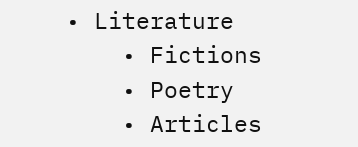• Literature
    • Fictions
    • Poetry
    • Articles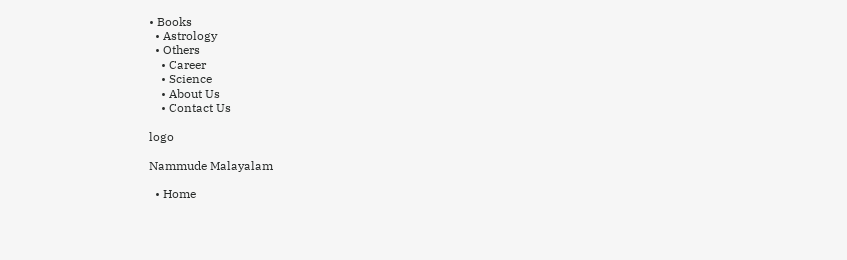• Books
  • Astrology
  • Others
    • Career
    • Science
    • About Us
    • Contact Us

logo

Nammude Malayalam

  • Home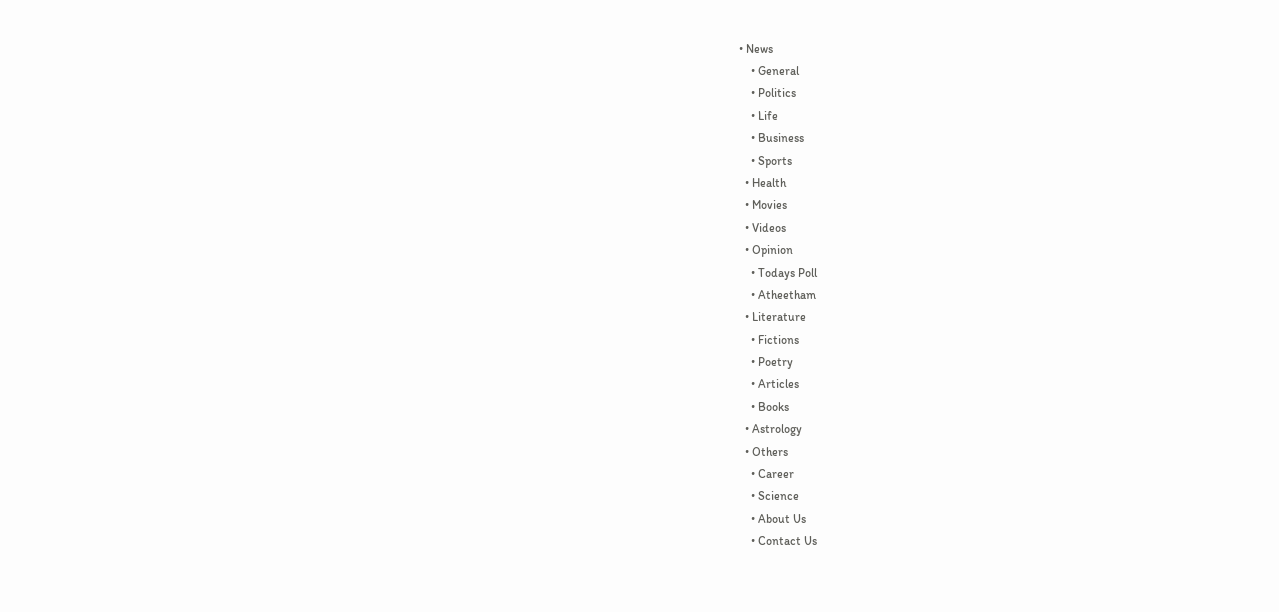• News
    • General
    • Politics
    • Life
    • Business
    • Sports
  • Health
  • Movies
  • Videos
  • Opinion
    • Todays Poll
    • Atheetham
  • Literature
    • Fictions
    • Poetry
    • Articles
    • Books
  • Astrology
  • Others
    • Career
    • Science
    • About Us
    • Contact Us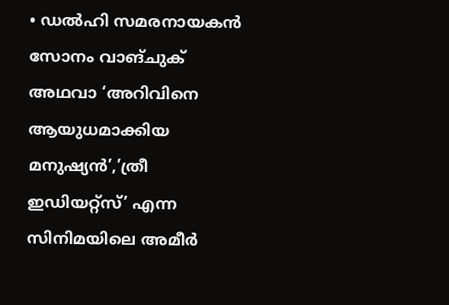• ഡൽഹി സമരനായകൻ സോനം വാങ്ചുക് അഥവാ ‘അറിവിനെ ആയുധമാക്കിയ മനുഷ്യൻ’,’ത്രീ ഇഡിയറ്റ്‌സ്’ എന്ന സിനിമയിലെ അമീർ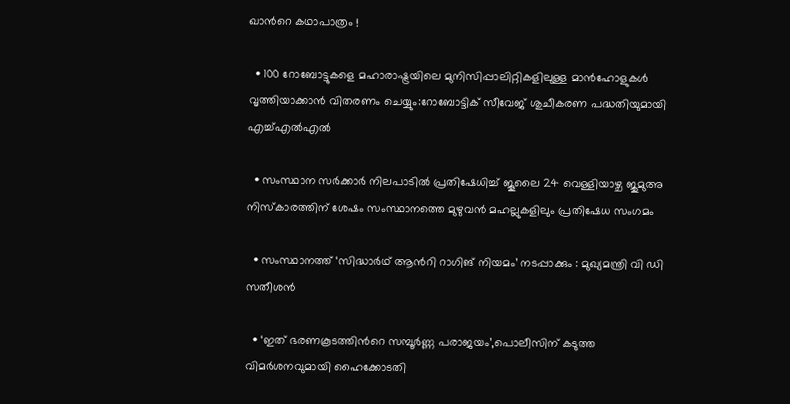ഖാന്‍റെ കഥാപാത്രം !

  • 100 റോബോട്ടുകളെ മഹാരാഷ്ട്രയിലെ മുനിസിപ്പാലിറ്റികളിലുള്ള മാൻഹോളുകൾ വൃത്തിയാക്കാൻ വിതരണം ചെയ്യും:റോബോട്ടിക് സീവേജ് ശുചീകരണ പദ്ധതിയുമായി എച്ച്എൽഎൽ

  • സംസ്ഥാന സർക്കാർ നിലപാടിൽ പ്രതിഷേധിച്ച് ജൂലൈ 24 വെള്ളിയാഴ്ച ജുമുഅ നിസ്കാരത്തിന് ശേഷം സംസ്ഥാനത്തെ മുഴുവൻ മഹല്ലുകളിലും പ്രതിഷേധ സംഗമം

  • സംസ്ഥാനത്ത് ‘സിദ്ധാർഥ് ആന്‍റി റാഗിങ് നിയമം’ നടപ്പാക്കും : മുഖ്യമന്ത്രി വി ഡി സതീശൻ

  • ‘ഇത് ഭരണകൂടത്തിന്‍റെ സമ്പൂര്‍ണ്ണ പരാജയം’,പൊലീസിന് കടുത്ത വിമര്‍ശനവുമായി ഹൈക്കോടതി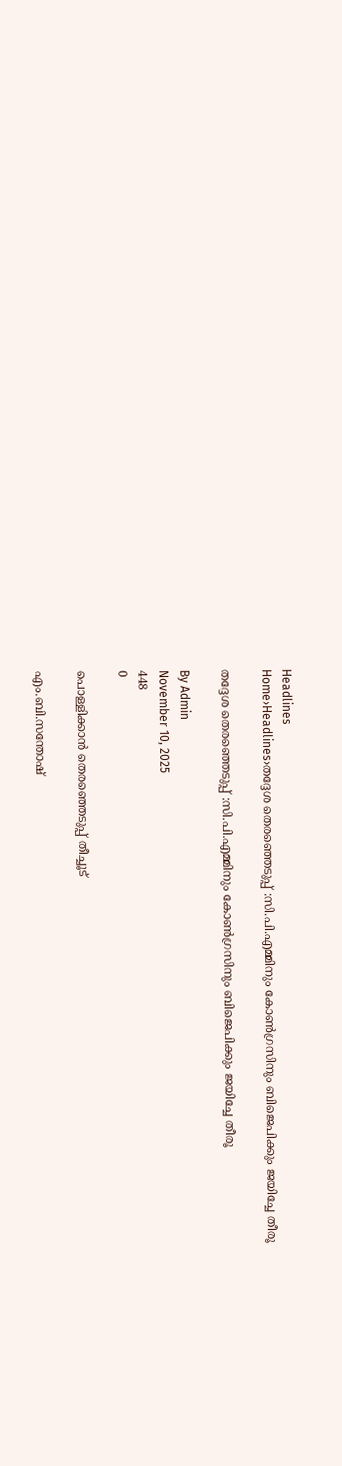Headlines
Home›Headlines›തദ്ദേശ തെരഞ്ഞെടുപ്പ് :സി.പി.എമ്മിനും കോൺഗ്രസിനും ബിജെപിക്കും ജയിച്ചേ തീരൂ

തദ്ദേശ തെരഞ്ഞെടുപ്പ് :സി.പി.എമ്മിനും കോൺഗ്രസിനും ബിജെപിക്കും ജയിച്ചേ തീരൂ

By Admin
November 10, 2025
448
0

പൊള്ളിക്കാൻ തെരഞ്ഞെടുപ്പ് തീച്ചൂട്

എം.ബി.സന്തോഷ്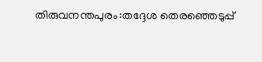തിരുവനന്തപുരം:തദ്ദേശ തെരഞ്ഞെടുപ്പ്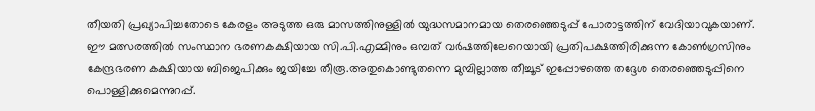തീയതി പ്രഖ്യാപിച്ചതോടെ കേരളം അടുത്ത ഒരു മാസത്തിനുള്ളില്‍ യുദ്ധസമാനമായ തെരഞ്ഞെടുപ്പ് പോരാട്ടത്തിന് വേദിയാവുകയാണ്. ഈ മത്സരത്തില്‍ സംസ്ഥാന ഭരണകക്ഷിയായ സി.പി.എമ്മിനും ഒമ്പത് വര്‍ഷത്തിലേറെയായി പ്രതിപക്ഷത്തിരിക്കുന്ന കോൺഗ്രസിനും കേന്ദ്രഭരണ കക്ഷിയായ ബിജെപിക്കും ജയിച്ചേ തീരൂ.അതുകൊണ്ടുതന്നെ മുമ്പില്ലാത്ത തീച്ചൂട് ഇപ്പോഴത്തെ തദ്ദേശ തെരഞ്ഞെടുപ്പിനെ പൊള്ളിക്കുമെന്നുറപ്പ്.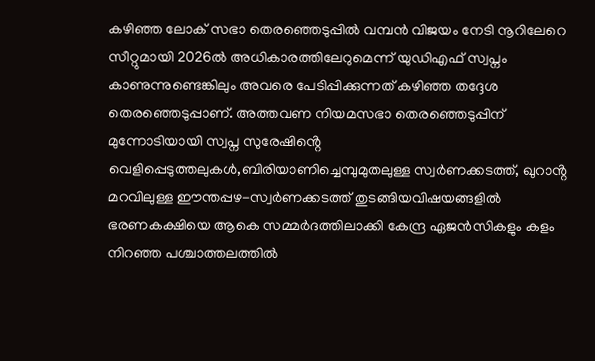കഴിഞ്ഞ ലോക് സഭാ തെരഞ്ഞെടുപ്പില്‍ വമ്പൻ വിജയം നേടി നൂറിലേറെ സീറ്റുമായി 2026ല്‍ അധികാരത്തിലേറുമെന്ന് യുഡിഎഫ് സ്വപ്നം കാണുന്നുണ്ടെങ്കിലും അവരെ പേടിപ്പിക്കുന്നത് കഴിഞ്ഞ തദ്ദേശ തെരഞ്ഞെടുപ്പാണ്. അത്തവണ നിയമസഭാ തെരഞ്ഞെടുപ്പിന് മുന്നോടിയായി സ്വപ്ന സുരേഷിൻ്റെ വെളിപ്പെടുത്തലുകൾ,ബിരിയാണിച്ചെമ്പുമുതലുള്ള സ്വർണക്കടത്ത്, ഖുറാൻ്റ മറവിലുള്ള ഈന്തപ്പഴ-സ്വർണക്കടത്ത് തുടങ്ങിയവിഷയങ്ങളില്‍ ഭരണകക്ഷിയെ ആകെ സമ്മർദത്തിലാക്കി കേന്ദ്ര ഏജൻസികളും കളം നിറഞ്ഞ പശ്ചാത്തലത്തില്‍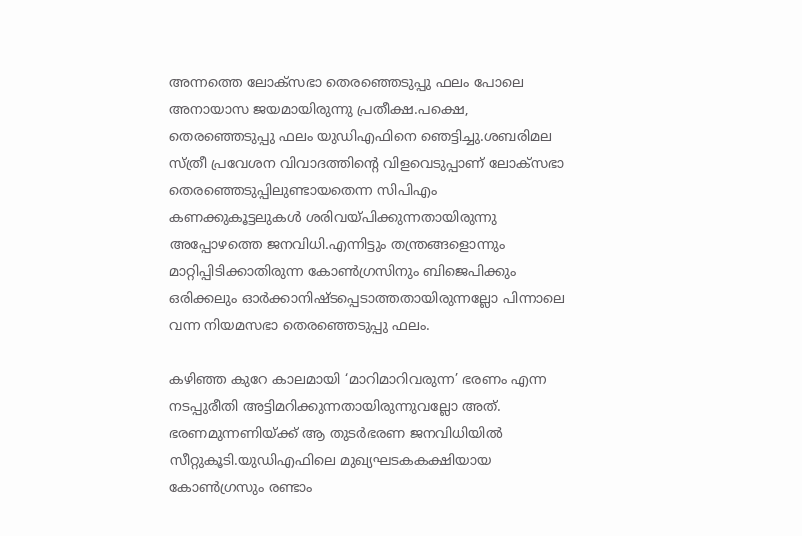അന്നത്തെ ലോക്സഭാ തെരഞ്ഞെടുപ്പു ഫലം പോലെ അനായാസ ജയമായിരുന്നു പ്രതീക്ഷ.പക്ഷെ, തെരഞ്ഞെടുപ്പു ഫലം യുഡിഎഫിനെ ഞെട്ടിച്ചു.ശബരിമല സ്ത്രീ പ്രവേശന വിവാദത്തിൻ്റെ വിളവെടുപ്പാണ് ലോക്സഭാ തെരഞ്ഞെടുപ്പിലുണ്ടായതെന്ന സിപിഎം കണക്കുകൂട്ടലുകൾ ശരിവയ്പിക്കുന്നതായിരുന്നു അപ്പോഴത്തെ ജനവിധി.എന്നിട്ടും തന്ത്രങ്ങളൊന്നും മാറ്റിപ്പിടിക്കാതിരുന്ന കോൺഗ്രസിനും ബിജെപിക്കും ഒരിക്കലും ഓർക്കാനിഷ്ടപ്പെടാത്തതായിരുന്നല്ലോ പിന്നാലെ വന്ന നിയമസഭാ തെരഞ്ഞെടുപ്പു ഫലം.

കഴിഞ്ഞ കുറേ കാലമായി ‘മാറിമാറിവരുന്ന’ ഭരണം എന്ന നടപ്പുരീതി അട്ടിമറിക്കുന്നതായിരുന്നുവല്ലോ അത്. ഭരണമുന്നണിയ്ക്ക് ആ തുടർഭരണ ജനവിധിയില്‍ സീറ്റുകൂടി.യുഡിഎഫിലെ മുഖ്യഘടകകക്ഷിയായ കോൺഗ്രസും രണ്ടാം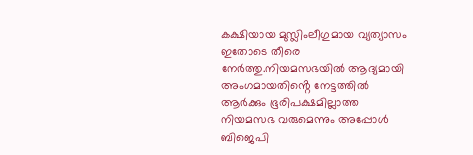കക്ഷിയായ മുസ്ലിംലീഗുമായ വ്യത്യാസം ഇതോടെ തീരെ നേർത്തു.നിയമസഭയില്‍ ആദ്യമായി അംഗമായതിൻ്റെ നേട്ടത്തില്‍ ആർക്കും ഭൂരിപക്ഷമില്ലാത്ത നിയമസഭ വരുമെന്നും അപ്പോൾ ബിജെപി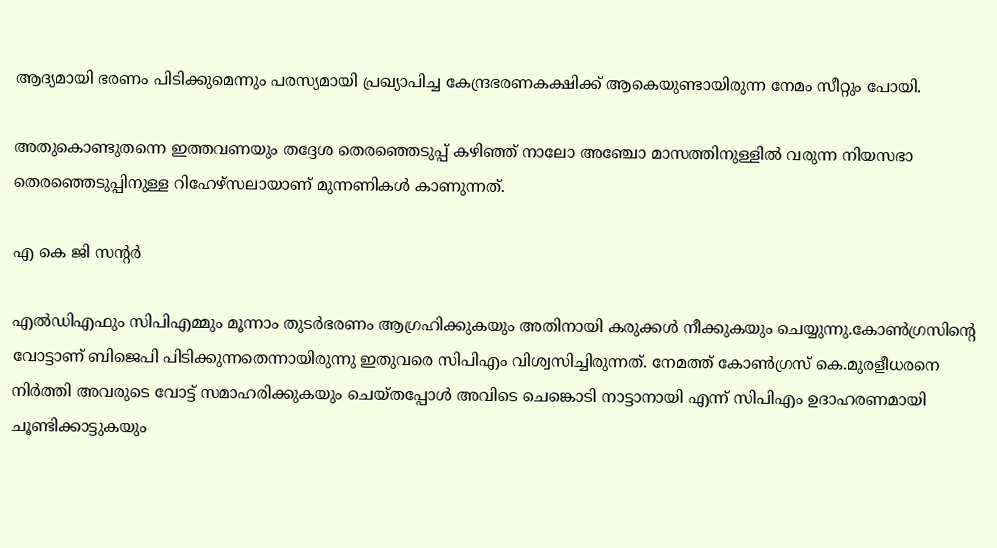ആദ്യമായി ഭരണം പിടിക്കുമെന്നും പരസ്യമായി പ്രഖ്യാപിച്ച കേന്ദ്രഭരണകക്ഷിക്ക് ആകെയുണ്ടായിരുന്ന നേമം സീറ്റും പോയി.

അതുകൊണ്ടുതന്നെ ഇത്തവണയും തദ്ദേശ തെരഞ്ഞെടുപ്പ് കഴിഞ്ഞ് നാലോ അഞ്ചോ മാസത്തിനുള്ളില്‍ വരുന്ന നിയസഭാ തെരഞ്ഞെടുപ്പിനുള്ള റിഹേഴ്സലായാണ് മുന്നണികൾ കാണുന്നത്.

എ കെ ജി സൻ്റർ

എല്‍ഡിഎഫും സിപിഎമ്മും മൂന്നാം തുടർഭരണം ആഗ്രഹിക്കുകയും അതിനായി കരുക്കൾ നീക്കുകയും ചെയ്യുന്നു.കോൺഗ്രസിൻ്റെ വോട്ടാണ് ബിജെപി പിടിക്കുന്നതെന്നായിരുന്നു ഇതുവരെ സിപിഎം വിശ്വസിച്ചിരുന്നത്. നേമത്ത് കോൺഗ്രസ് കെ.മുരളീധരനെ നിർത്തി അവരുടെ വോട്ട് സമാഹരിക്കുകയും ചെയ്തപ്പോൾ അവിടെ ചെങ്കൊടി നാട്ടാനായി എന്ന് സിപിഎം ഉദാഹരണമായി ചൂണ്ടിക്കാട്ടുകയും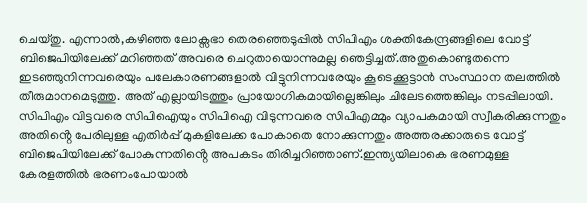ചെയ്തു. എന്നാല്‍,കഴിഞ്ഞ ലോക്സഭാ തെരഞ്ഞെടുപ്പില്‍ സിപിഎം ശക്തികേന്ദ്രങ്ങളിലെ വോട്ട് ബിജെപിയിലേക്ക് മറിഞ്ഞത് അവരെ ചെറുതായൊന്നുമല്ല ഞെട്ടിച്ചത്.അതുകൊണ്ടുതന്നെ ഇടഞ്ഞുനിന്നവരെയും പലേകാരണങ്ങളാല്‍ വിട്ടുനിന്നവരേയും കൂടെക്കൂട്ടാൻ സംസ്ഥാന തലത്തില്‍ തീരുമാനമെടുത്തു. അത് എല്ലായിടത്തും പ്രായോഗികമായില്ലെങ്കിലും ചിലേടത്തെങ്കിലും നടപ്പിലായി. സിപിഎം വിട്ടവരെ സിപിഐയും സിപിഐ വിടുന്നവരെ സിപിഎമ്മും വ്യാപകമായി സ്വീകരിക്കുന്നതും അതിൻ്റെ പേരിലുള്ള എതിർപ്പ് മുകളിലേക്ക പോകാതെ നോക്കുന്നതും അത്തരക്കാരുടെ വോട്ട് ബിജെപിയിലേക്ക് പോകുന്നതിൻ്റെ അപകടം തിരിച്ചറിഞ്ഞാണ്.ഇന്ത്യയിലാകെ ഭരണമുള്ള കേരളത്തില്‍ ഭരണംപോയാല്‍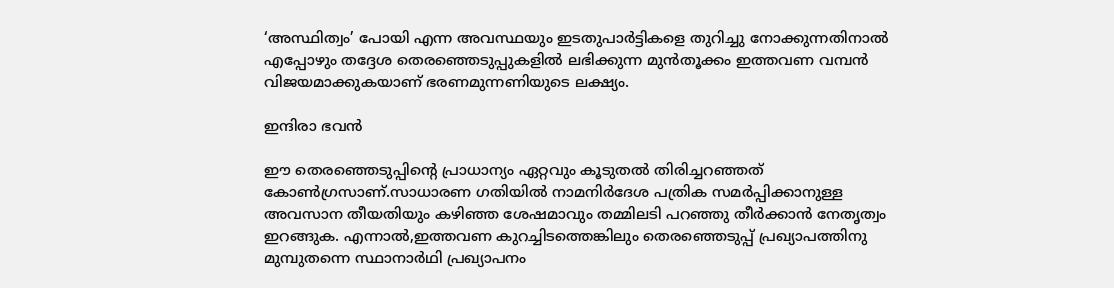‘അസ്ഥിത്വം’ പോയി എന്ന അവസ്ഥയും ഇടതുപാർട്ടികളെ തുറിച്ചു നോക്കുന്നതിനാല്‍ എപ്പോഴും തദ്ദേശ തെരഞ്ഞെടുപ്പുകളില്‍ ലഭിക്കുന്ന മുൻതൂക്കം ഇത്തവണ വമ്പൻ വിജയമാക്കുകയാണ് ഭരണമുന്നണിയുടെ ലക്ഷ്യം.

ഇന്ദിരാ ഭവൻ

ഈ തെരഞ്ഞെടുപ്പിൻ്റെ പ്രാധാന്യം ഏറ്റവും കൂടുതല്‍ തിരിച്ചറഞ്ഞത് കോൺഗ്രസാണ്.സാധാരണ ഗതിയില്‍ നാമനിർദേശ പത്രിക സമർപ്പിക്കാനുള്ള അവസാന തീയതിയും കഴിഞ്ഞ ശേഷമാവും തമ്മിലടി പറഞ്ഞു തീർക്കാൻ നേതൃത്വം ഇറങ്ങുക. എന്നാല്‍,ഇത്തവണ കുറച്ചിടത്തെങ്കിലും തെരഞ്ഞെടുപ്പ് പ്രഖ്യാപത്തിനു മുമ്പുതന്നെ സ്ഥാനാർഥി പ്രഖ്യാപനം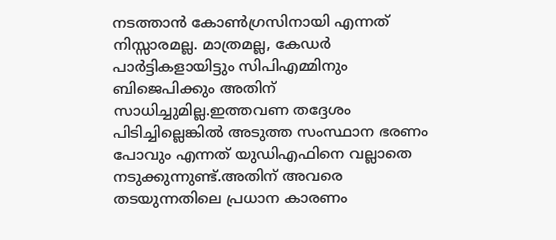നടത്താൻ കോൺഗ്രസിനായി എന്നത് നിസ്സാരമല്ല. മാത്രമല്ല, കേഡർ പാർട്ടികളായിട്ടും സിപിഎമ്മിനും ബിജെപിക്കും അതിന് സാധിച്ചുമില്ല.ഇത്തവണ തദ്ദേശം പിടിച്ചില്ലെങ്കില്‍ അടുത്ത സംസ്ഥാന ഭരണം പോവും എന്നത് യുഡിഎഫിനെ വല്ലാതെ നടുക്കുന്നുണ്ട്.അതിന് അവരെ തടയുന്നതിലെ പ്രധാന കാരണം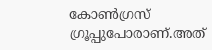കോൺഗ്രസ് ഗ്രൂപ്പുപോരാണ്.അത്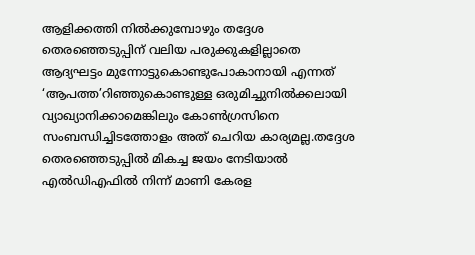ആളിക്കത്തി നില്‍ക്കുമ്പോഴും തദ്ദേശ തെരഞ്ഞെടുപ്പിന് വലിയ പരുക്കുകളില്ലാതെ ആദ്യഘട്ടം മുന്നോട്ടുകൊണ്ടുപോകാനായി എന്നത് ‘ആപത്ത’റിഞ്ഞുകൊണ്ടുള്ള ഒരുമിച്ചുനില്‍ക്കലായി വ്യാഖ്യാനിക്കാമെങ്കിലും കോൺഗ്രസിനെ സംബന്ധിച്ചിടത്തോളം അത് ചെറിയ കാര്യമല്ല.തദ്ദേശ തെരഞ്ഞെടുപ്പില്‍ മികച്ച ജയം നേടിയാല്‍ എല്‍ഡിഎഫില്‍ നിന്ന് മാണി കേരള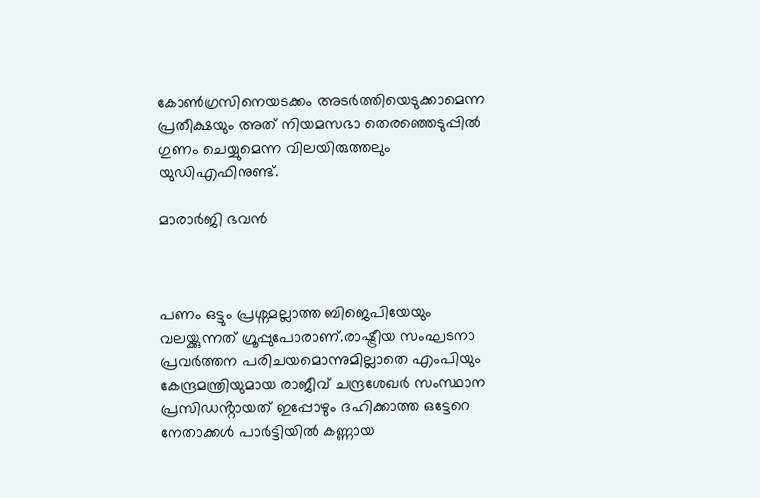കോൺഗ്രസിനെയടക്കം അടർത്തിയെടുക്കാമെന്ന പ്രതീക്ഷയും അത് നിയമസഭാ തെരഞ്ഞെടുപ്പില്‍ ഗുണം ചെയ്യുമെന്ന വിലയിരുത്തലും യുഡിഎഫിനുണ്ട്.

മാരാർജി ഭവൻ



പണം ഒട്ടും പ്രശ്നമല്ലാത്ത ബിജെപിയേയും വലയ്ക്കുന്നത് ഗ്രൂപ്പുപോരാണ്.രാഷ്ട്രീയ സംഘടനാ പ്രവർത്തന പരിചയമൊന്നുമില്ലാതെ എംപിയും കേന്ദ്രമന്ത്രിയുമായ രാജീവ് ചന്ദ്രശേഖർ സംസ്ഥാന പ്രസിഡൻ്റായത് ഇപ്പോഴും ദഹിക്കാത്ത ഒട്ടേറെ നേതാക്കൾ പാർട്ടിയില്‍ കണ്ണായ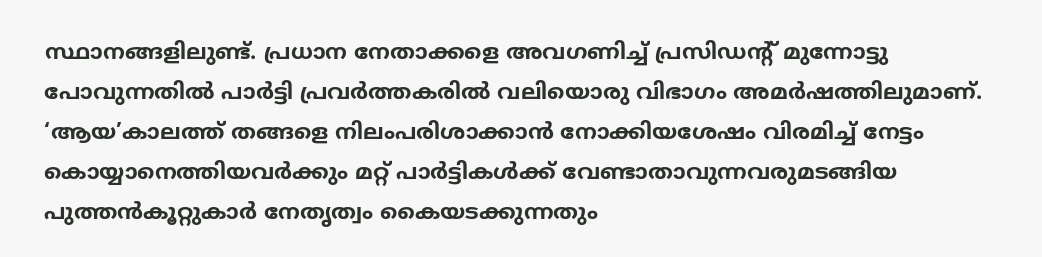സ്ഥാനങ്ങളിലുണ്ട്. പ്രധാന നേതാക്കളെ അവഗണിച്ച് പ്രസിഡൻ്റ് മുന്നോട്ടു പോവുന്നതില്‍ പാർട്ടി പ്രവർത്തകരില്‍ വലിയൊരു വിഭാഗം അമർഷത്തിലുമാണ്. ‘ആയ’കാലത്ത് തങ്ങളെ നിലംപരിശാക്കാൻ നോക്കിയശേഷം വിരമിച്ച് നേട്ടം കൊയ്യാനെത്തിയവർക്കും മറ്റ് പാർട്ടികൾക്ക് വേണ്ടാതാവുന്നവരുമടങ്ങിയ പുത്തൻകൂറ്റുകാർ നേതൃത്വം കൈയടക്കുന്നതും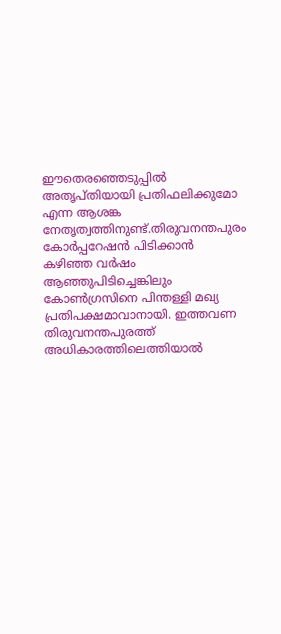ഈതെരഞ്ഞെടുപ്പില്‍ അതൃപ്തിയായി പ്രതിഫലിക്കുമോ എന്ന ആശങ്ക നേതൃത്വത്തിനുണ്ട്.തിരുവനന്തപുരം കോർപ്പറേഷൻ പിടിക്കാൻ കഴിഞ്ഞ വർഷം ആഞ്ഞുപിടിച്ചെങ്കിലും കോൺഗ്രസിനെ പിന്തള്ളി മഖ്യ പ്രതിപക്ഷമാവാനായി. ഇത്തവണ തിരുവനന്തപുരത്ത് അധികാരത്തിലെത്തിയാല്‍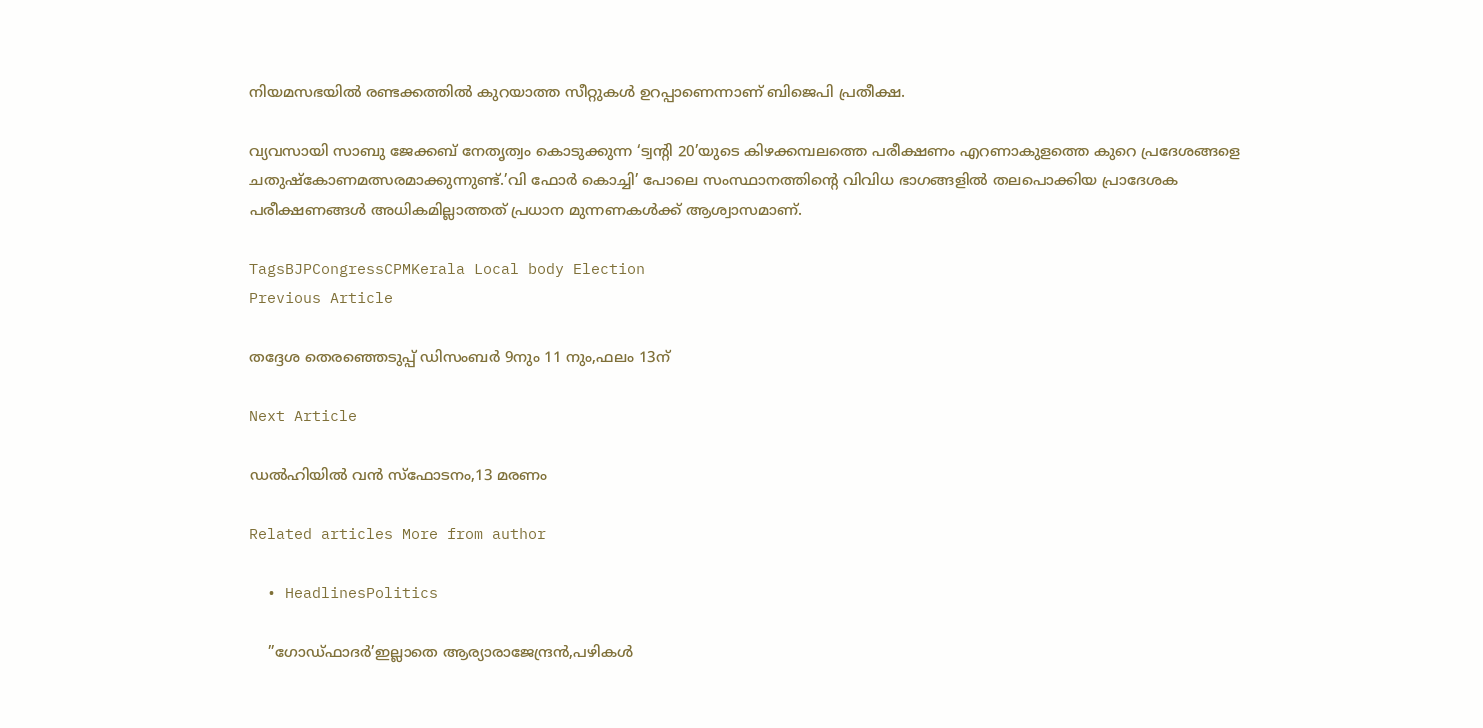നിയമസഭയില്‍ രണ്ടക്കത്തില്‍ കുറയാത്ത സീറ്റുകൾ ഉറപ്പാണെന്നാണ് ബിജെപി പ്രതീക്ഷ.

വ്യവസായി സാബു ജേക്കബ് നേതൃത്വം കൊടുക്കുന്ന ‘ട്വൻ്റി 20’യുടെ കിഴക്കമ്പലത്തെ പരീക്ഷണം എറണാകുളത്തെ കുറെ പ്രദേശങ്ങളെ ചതുഷ്കോണമത്സരമാക്കുന്നുണ്ട്.’വി ഫോർ കൊച്ചി’ പോലെ സംസ്ഥാനത്തിൻ്റെ വിവിധ ഭാഗങ്ങളില്‍ തലപൊക്കിയ പ്രാദേശക പരീക്ഷണങ്ങൾ അധികമില്ലാത്തത് പ്രധാന മുന്നണകൾക്ക് ആശ്വാസമാണ്.

TagsBJPCongressCPMKerala Local body Election
Previous Article

തദ്ദേശ തെരഞ്ഞെടുപ്പ് ഡിസംബര്‍ 9നും 11 നും,ഫലം 13ന്

Next Article

ഡല്‍ഹിയില്‍ വന്‍ സ്ഫോടനം,13 മരണം

Related articles More from author

  • HeadlinesPolitics

    ”ഗോഡ്ഫാദർ’ഇല്ലാതെ ആര്യാരാജേന്ദ്രൻ,പഴികൾ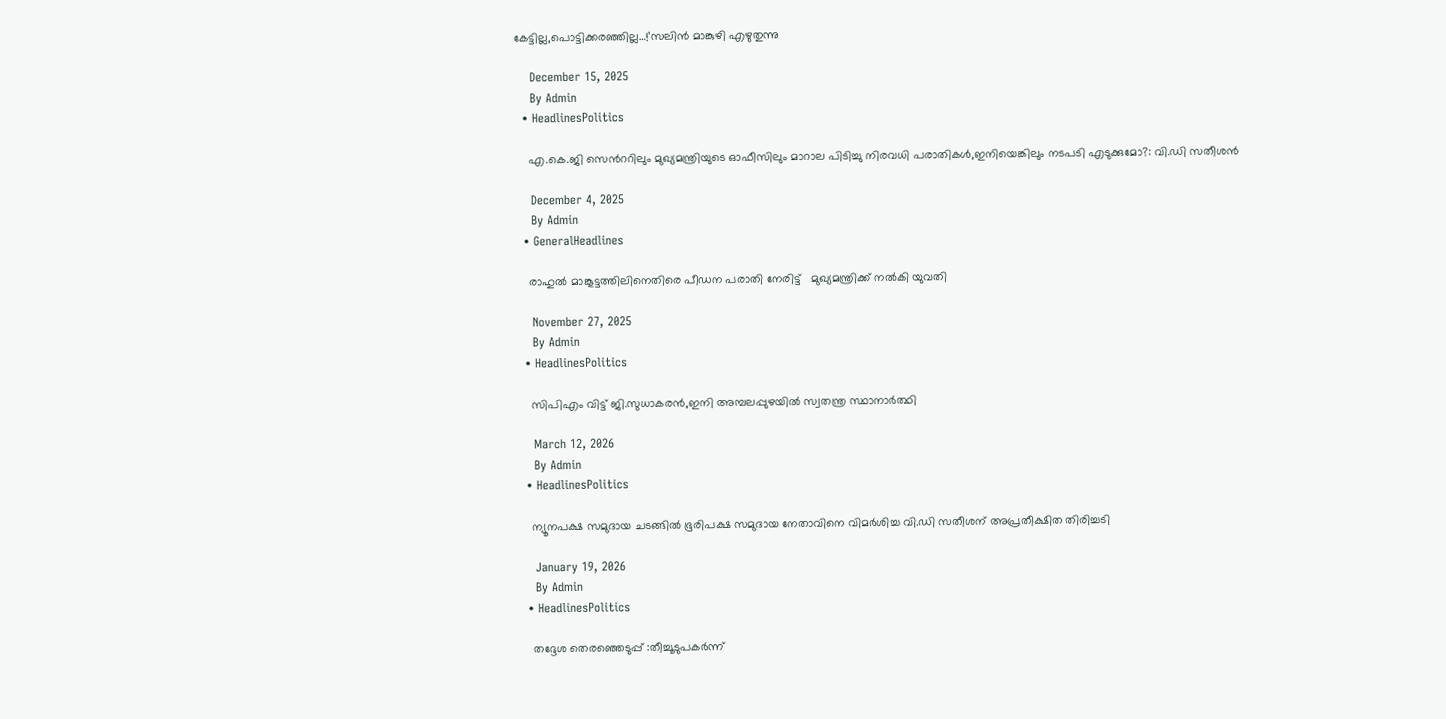കേട്ടില്ല,പൊട്ടിക്കരഞ്ഞില്ല…!’സലിൻ മാങ്കുഴി എഴുതുന്നു

    December 15, 2025
    By Admin
  • HeadlinesPolitics

    എ.കെ.ജി സെന്‍ററിലും മുഖ്യമന്ത്രിയുടെ ഓഫീസിലും മാറാല പിടിച്ചു നിരവധി പരാതികള്‍,ഇനിയെങ്കിലും നടപടി എടുക്കുമോ?: വി.ഡി സതീശൻ

    December 4, 2025
    By Admin
  • GeneralHeadlines

    രാഹുൽ മാങ്കൂട്ടത്തിലിനെതിരെ പീഡന പരാതി നേരിട്ട്   മുഖ്യമന്ത്രിക്ക് നൽകി യുവതി

    November 27, 2025
    By Admin
  • HeadlinesPolitics

    സിപിഎം വിട്ട് ജി.സുധാകരൻ,ഇനി അമ്പലപ്പുഴയിൽ സ്വതന്ത്ര സ്ഥാനാർത്ഥി

    March 12, 2026
    By Admin
  • HeadlinesPolitics

    ന്യൂനപക്ഷ സമുദായ ചടങ്ങിൽ ഭൂരിപക്ഷ സമുദായ നേതാവിനെ വിമർശിച്ച വി.ഡി സതീശന് അപ്രതീക്ഷിത തിരിച്ചടി

    January 19, 2026
    By Admin
  • HeadlinesPolitics

    തദ്ദേശ തെരഞ്ഞെടുപ്പ് :തീച്ചൂടുപകർന്ന്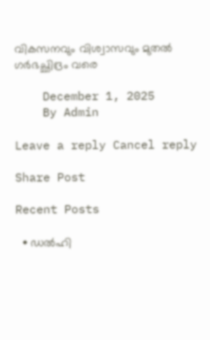വികസനവും വിശ്വാസവും മുതല്‍ ഗർഭച്ഛിദ്രം വരെ

    December 1, 2025
    By Admin

Leave a reply Cancel reply

Share Post

Recent Posts

  • ഡൽഹി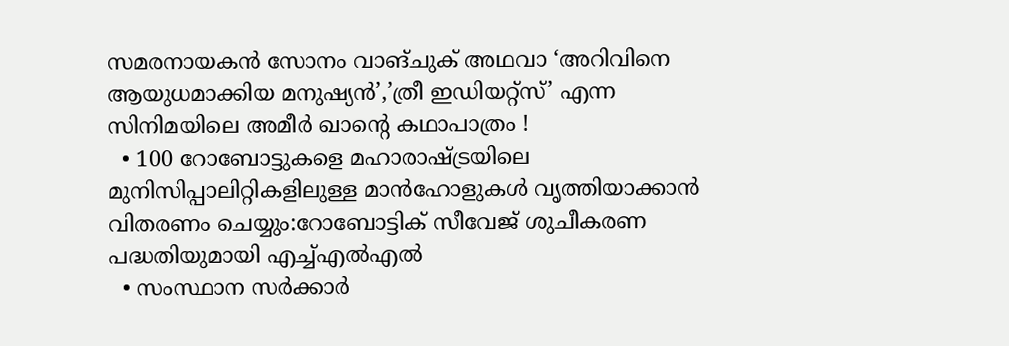സമരനായകൻ സോനം വാങ്ചുക് അഥവാ ‘അറിവിനെ ആയുധമാക്കിയ മനുഷ്യൻ’,’ത്രീ ഇഡിയറ്റ്‌സ്’ എന്ന സിനിമയിലെ അമീർ ഖാന്‍റെ കഥാപാത്രം !
  • 100 റോബോട്ടുകളെ മഹാരാഷ്ട്രയിലെ മുനിസിപ്പാലിറ്റികളിലുള്ള മാൻഹോളുകൾ വൃത്തിയാക്കാൻ വിതരണം ചെയ്യും:റോബോട്ടിക് സീവേജ് ശുചീകരണ പദ്ധതിയുമായി എച്ച്എൽഎൽ
  • സംസ്ഥാന സർക്കാർ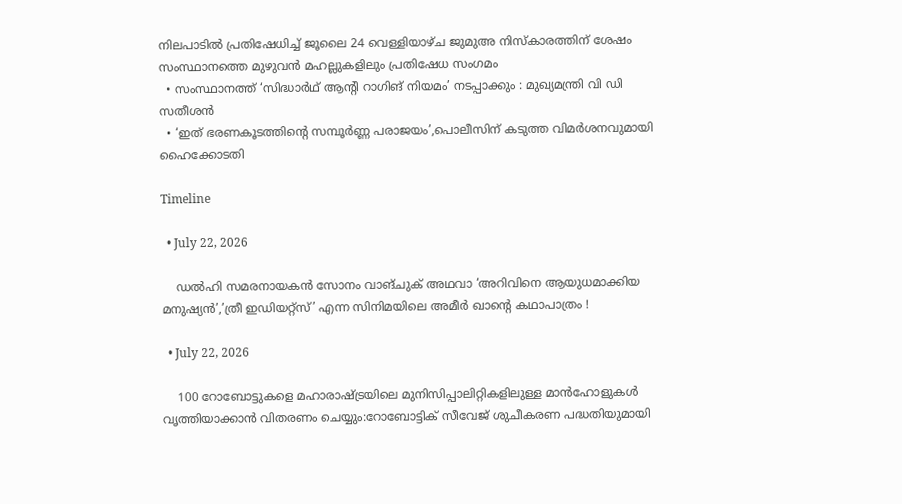നിലപാടിൽ പ്രതിഷേധിച്ച് ജൂലൈ 24 വെള്ളിയാഴ്ച ജുമുഅ നിസ്കാരത്തിന് ശേഷം സംസ്ഥാനത്തെ മുഴുവൻ മഹല്ലുകളിലും പ്രതിഷേധ സംഗമം
  • സംസ്ഥാനത്ത് ‘സിദ്ധാർഥ് ആന്‍റി റാഗിങ് നിയമം’ നടപ്പാക്കും : മുഖ്യമന്ത്രി വി ഡി സതീശൻ
  • ‘ഇത് ഭരണകൂടത്തിന്‍റെ സമ്പൂര്‍ണ്ണ പരാജയം’,പൊലീസിന് കടുത്ത വിമര്‍ശനവുമായി ഹൈക്കോടതി

Timeline

  • July 22, 2026

    ഡൽഹി സമരനായകൻ സോനം വാങ്ചുക് അഥവാ ‘അറിവിനെ ആയുധമാക്കിയ മനുഷ്യൻ’,’ത്രീ ഇഡിയറ്റ്‌സ്’ എന്ന സിനിമയിലെ അമീർ ഖാന്‍റെ കഥാപാത്രം !

  • July 22, 2026

    100 റോബോട്ടുകളെ മഹാരാഷ്ട്രയിലെ മുനിസിപ്പാലിറ്റികളിലുള്ള മാൻഹോളുകൾ വൃത്തിയാക്കാൻ വിതരണം ചെയ്യും:റോബോട്ടിക് സീവേജ് ശുചീകരണ പദ്ധതിയുമായി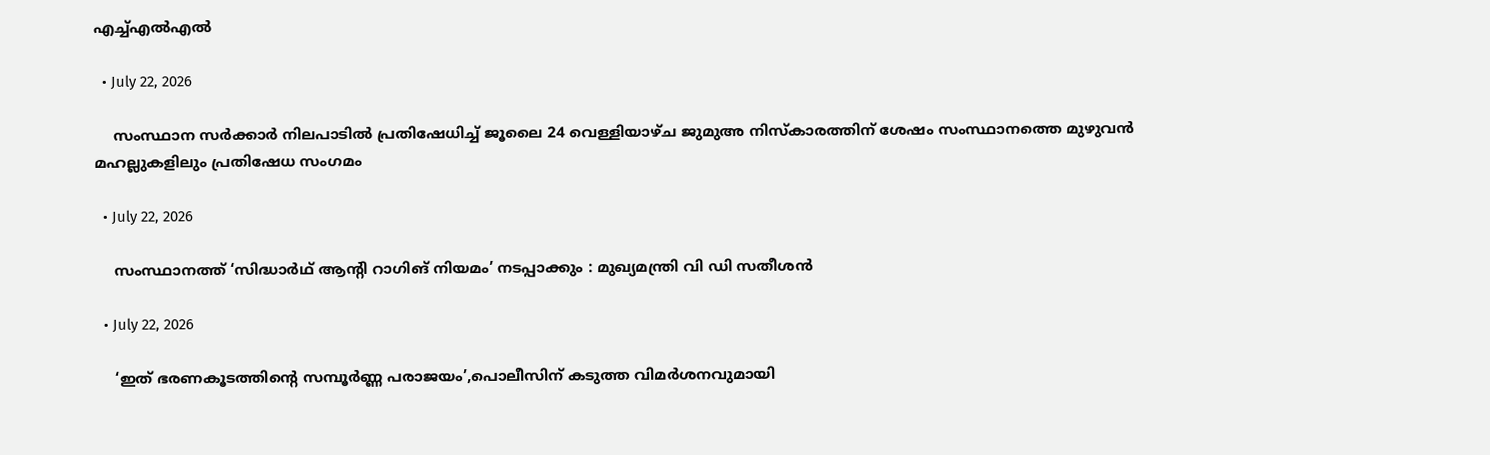എച്ച്എൽഎൽ

  • July 22, 2026

    സംസ്ഥാന സർക്കാർ നിലപാടിൽ പ്രതിഷേധിച്ച് ജൂലൈ 24 വെള്ളിയാഴ്ച ജുമുഅ നിസ്കാരത്തിന് ശേഷം സംസ്ഥാനത്തെ മുഴുവൻ മഹല്ലുകളിലും പ്രതിഷേധ സംഗമം

  • July 22, 2026

    സംസ്ഥാനത്ത് ‘സിദ്ധാർഥ് ആന്‍റി റാഗിങ് നിയമം’ നടപ്പാക്കും : മുഖ്യമന്ത്രി വി ഡി സതീശൻ

  • July 22, 2026

    ‘ഇത് ഭരണകൂടത്തിന്‍റെ സമ്പൂര്‍ണ്ണ പരാജയം’,പൊലീസിന് കടുത്ത വിമര്‍ശനവുമായി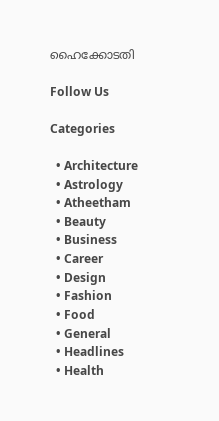ഹൈക്കോടതി

Follow Us

Categories

  • Architecture
  • Astrology
  • Atheetham
  • Beauty
  • Business
  • Career
  • Design
  • Fashion
  • Food
  • General
  • Headlines
  • Health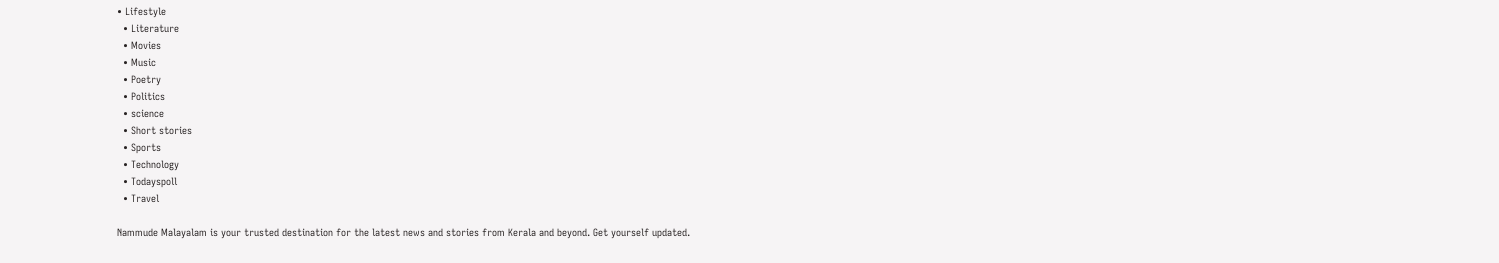• Lifestyle
  • Literature
  • Movies
  • Music
  • Poetry
  • Politics
  • science
  • Short stories
  • Sports
  • Technology
  • Todayspoll
  • Travel

Nammude Malayalam is your trusted destination for the latest news and stories from Kerala and beyond. Get yourself updated.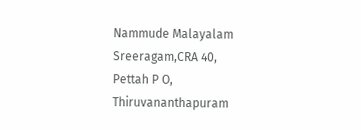Nammude Malayalam
Sreeragam,CRA 40,
Pettah P O,
Thiruvananthapuram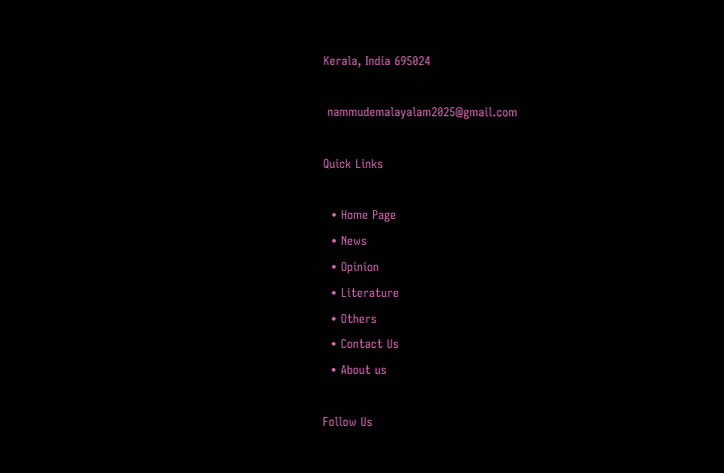Kerala, India 695024

 nammudemalayalam2025@gmail.com

Quick Links

  • Home Page
  • News
  • Opinion
  • Literature
  • Others
  • Contact Us
  • About us

Follow Us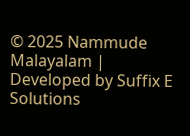© 2025 Nammude Malayalam | Developed by Suffix E Solutions